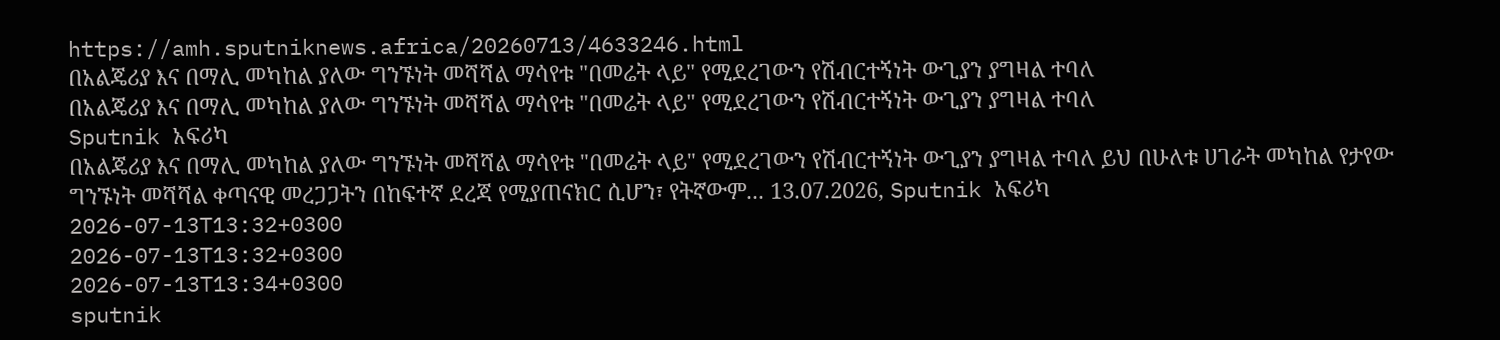https://amh.sputniknews.africa/20260713/4633246.html
በአልጄሪያ እና በማሊ መካከል ያለው ግንኙነት መሻሻል ማሳየቱ "በመሬት ላይ" የሚደረገውን የሽብርተኝነት ውጊያን ያግዛል ተባለ
በአልጄሪያ እና በማሊ መካከል ያለው ግንኙነት መሻሻል ማሳየቱ "በመሬት ላይ" የሚደረገውን የሽብርተኝነት ውጊያን ያግዛል ተባለ
Sputnik አፍሪካ
በአልጄሪያ እና በማሊ መካከል ያለው ግንኙነት መሻሻል ማሳየቱ "በመሬት ላይ" የሚደረገውን የሽብርተኝነት ውጊያን ያግዛል ተባለ ይህ በሁለቱ ሀገራት መካከል የታየው ግንኙነት መሻሻል ቀጣናዊ መረጋጋትን በከፍተኛ ደረጃ የሚያጠናክር ሲሆን፣ የትኛውም... 13.07.2026, Sputnik አፍሪካ
2026-07-13T13:32+0300
2026-07-13T13:32+0300
2026-07-13T13:34+0300
sputnik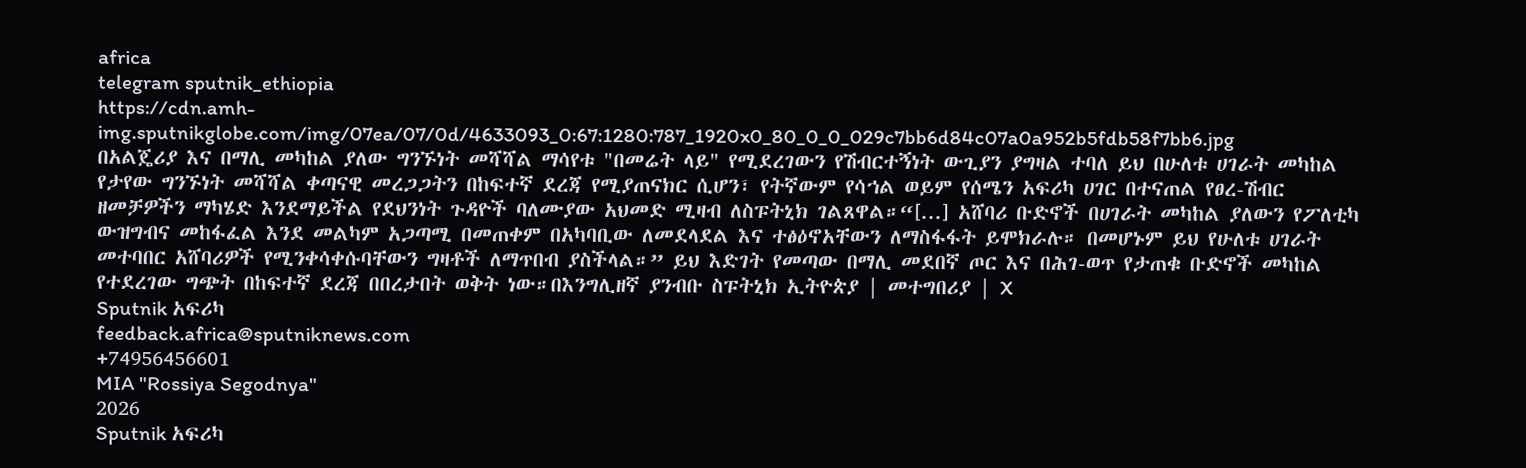africa
telegram sputnik_ethiopia
https://cdn.amh-img.sputnikglobe.com/img/07ea/07/0d/4633093_0:67:1280:787_1920x0_80_0_0_029c7bb6d84c07a0a952b5fdb58f7bb6.jpg
በአልጄሪያ እና በማሊ መካከል ያለው ግንኙነት መሻሻል ማሳየቱ "በመሬት ላይ" የሚደረገውን የሽብርተኝነት ውጊያን ያግዛል ተባለ ይህ በሁለቱ ሀገራት መካከል የታየው ግንኙነት መሻሻል ቀጣናዊ መረጋጋትን በከፍተኛ ደረጃ የሚያጠናክር ሲሆን፣ የትኛውም የሳኀል ወይም የሰሜን አፍሪካ ሀገር በተናጠል የፀረ-ሽብር ዘመቻዎችን ማካሄድ እንደማይችል የደህንነት ጉዳዮች ባለሙያው አህመድ ሚዛብ ለስፑትኒክ ገልጸዋል።“[...] አሸባሪ ቡድኖች በሀገራት መካከል ያለውን የፖለቲካ ውዝግብና መከፋፈል እንደ መልካም አጋጣሚ በመጠቀም በአካባቢው ለመደላደል እና ተፅዕኖአቸውን ለማስፋፋት ይሞክራሉ። በመሆኑም ይህ የሁለቱ ሀገራት መተባበር አሸባሪዎች የሚንቀሳቀሱባቸውን ግዛቶች ለማጥበብ ያስችላል።” ይህ እድገት የመጣው በማሊ መደበኛ ጦር እና በሕገ-ወጥ የታጠቁ ቡድኖች መካከል የተደረገው ግጭት በከፍተኛ ደረጃ በበረታበት ወቅት ነው።በእንግሊዘኛ ያንብቡ ስፑትኒክ ኢትዮጵያ | መተግበሪያ | X
Sputnik አፍሪካ
feedback.africa@sputniknews.com
+74956456601
MIA "Rossiya Segodnya"
2026
Sputnik አፍሪካ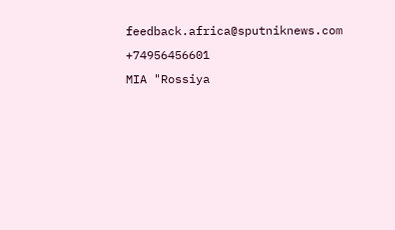feedback.africa@sputniknews.com
+74956456601
MIA "Rossiya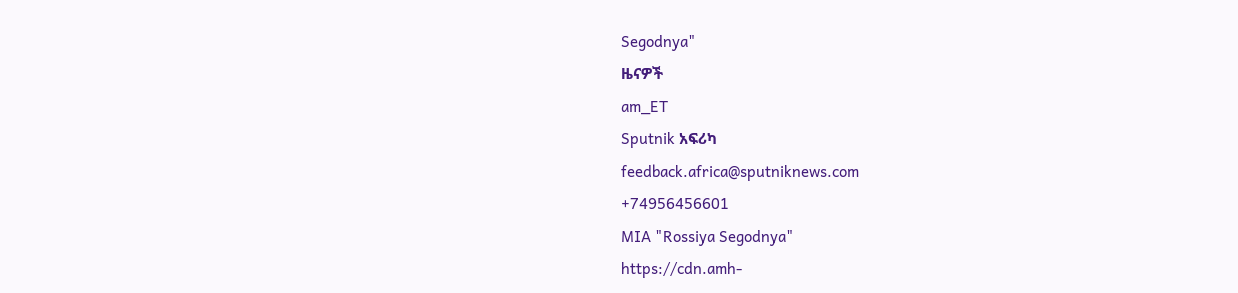Segodnya"
ዜናዎች
am_ET
Sputnik አፍሪካ
feedback.africa@sputniknews.com
+74956456601
MIA "Rossiya Segodnya"
https://cdn.amh-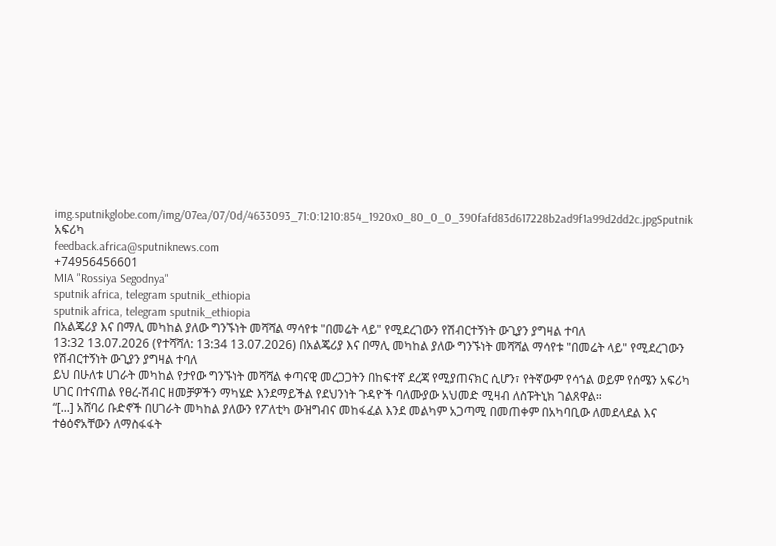img.sputnikglobe.com/img/07ea/07/0d/4633093_71:0:1210:854_1920x0_80_0_0_390fafd83d617228b2ad9f1a99d2dd2c.jpgSputnik አፍሪካ
feedback.africa@sputniknews.com
+74956456601
MIA "Rossiya Segodnya"
sputnik africa, telegram sputnik_ethiopia
sputnik africa, telegram sputnik_ethiopia
በአልጄሪያ እና በማሊ መካከል ያለው ግንኙነት መሻሻል ማሳየቱ "በመሬት ላይ" የሚደረገውን የሽብርተኝነት ውጊያን ያግዛል ተባለ
13:32 13.07.2026 (የተሻሻለ: 13:34 13.07.2026) በአልጄሪያ እና በማሊ መካከል ያለው ግንኙነት መሻሻል ማሳየቱ "በመሬት ላይ" የሚደረገውን የሽብርተኝነት ውጊያን ያግዛል ተባለ
ይህ በሁለቱ ሀገራት መካከል የታየው ግንኙነት መሻሻል ቀጣናዊ መረጋጋትን በከፍተኛ ደረጃ የሚያጠናክር ሲሆን፣ የትኛውም የሳኀል ወይም የሰሜን አፍሪካ ሀገር በተናጠል የፀረ-ሽብር ዘመቻዎችን ማካሄድ እንደማይችል የደህንነት ጉዳዮች ባለሙያው አህመድ ሚዛብ ለስፑትኒክ ገልጸዋል።
“[...] አሸባሪ ቡድኖች በሀገራት መካከል ያለውን የፖለቲካ ውዝግብና መከፋፈል እንደ መልካም አጋጣሚ በመጠቀም በአካባቢው ለመደላደል እና ተፅዕኖአቸውን ለማስፋፋት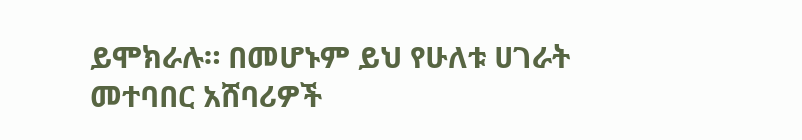ይሞክራሉ። በመሆኑም ይህ የሁለቱ ሀገራት መተባበር አሸባሪዎች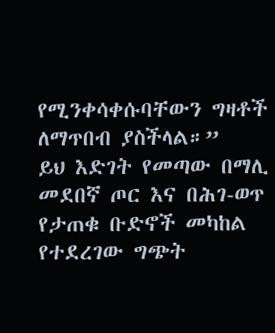የሚንቀሳቀሱባቸውን ግዛቶች ለማጥበብ ያስችላል።”
ይህ እድገት የመጣው በማሊ መደበኛ ጦር እና በሕገ-ወጥ የታጠቁ ቡድኖች መካከል የተደረገው ግጭት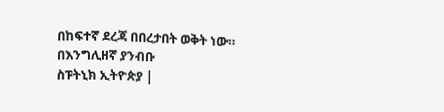በከፍተኛ ደረጃ በበረታበት ወቅት ነው።
በእንግሊዘኛ ያንብቡ
ስፑትኒክ ኢትዮጵያ |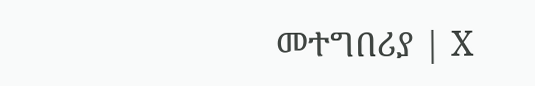መተግበሪያ | X